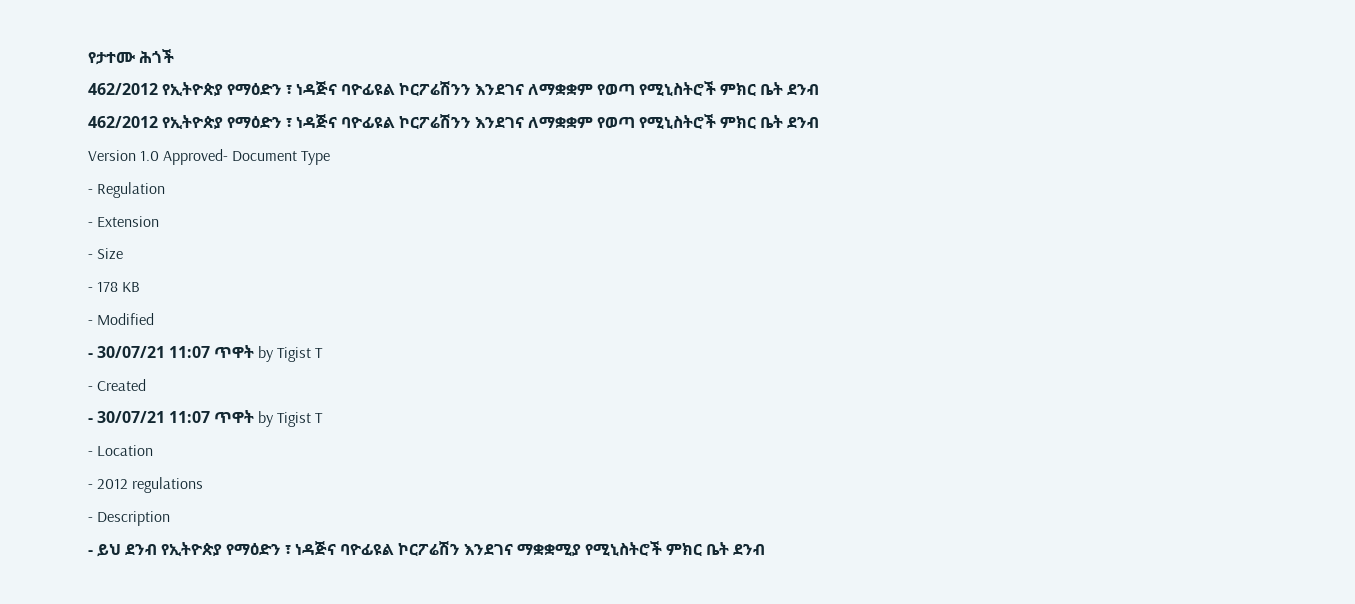የታተሙ ሕጎች
462/2012 የኢትዮጵያ የማዕድን ፣ ነዳጅና ባዮፊዩል ኮርፖሬሽንን እንደገና ለማቋቋም የወጣ የሚኒስትሮች ምክር ቤት ደንብ
462/2012 የኢትዮጵያ የማዕድን ፣ ነዳጅና ባዮፊዩል ኮርፖሬሽንን እንደገና ለማቋቋም የወጣ የሚኒስትሮች ምክር ቤት ደንብ
Version 1.0 Approved- Document Type
- Regulation
- Extension
- Size
- 178 KB
- Modified
- 30/07/21 11:07 ጥዋት by Tigist T
- Created
- 30/07/21 11:07 ጥዋት by Tigist T
- Location
- 2012 regulations
- Description
- ይህ ደንብ የኢትዮጵያ የማዕድን ፣ ነዳጅና ባዮፊዩል ኮርፖሬሽን እንደገና ማቋቋሚያ የሚኒስትሮች ምክር ቤት ደንብ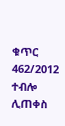ቁጥር 462/2012 ተብሎ ሊጠቀስ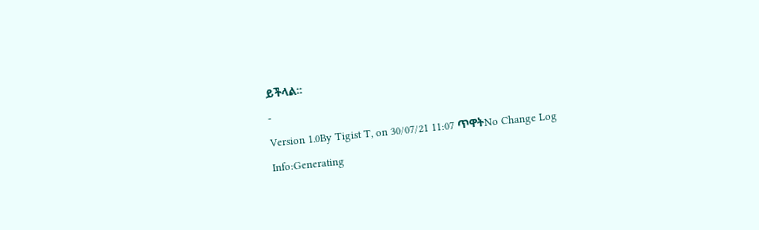ይችላል፡፡
-
Version 1.0By Tigist T, on 30/07/21 11:07 ጥዋትNo Change Log
Info:Generating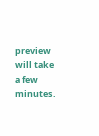preview will take a few minutes.